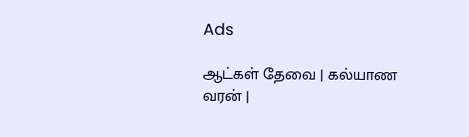Ads

ஆட்கள் தேவை | கல்யாண வரன் |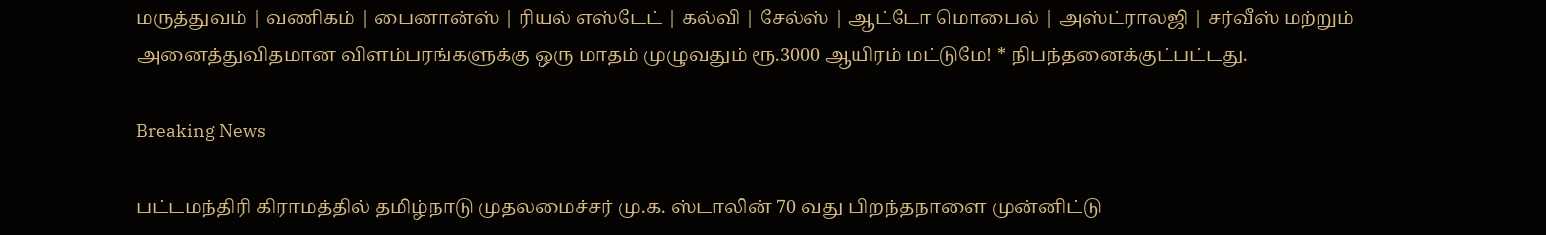மருத்துவம் | வணிகம் | பைனான்ஸ் | ரியல் எஸ்டேட் | கல்வி | சேல்ஸ் | ஆட்டோ மொபைல் | அஸ்ட்ராலஜி | சர்வீஸ் மற்றும் அனைத்துவிதமான விளம்பரங்களுக்கு ஒரு மாதம் முழுவதும் ரூ.3000 ஆயிரம் மட்டுமே! * நிபந்தனைக்குட்பட்டது.

Breaking News

பட்டமந்திரி கிராமத்தில் தமிழ்நாடு முதலமைச்சர் மு.க. ஸ்டாலின் 70 வது பிறந்தநாளை முன்னிட்டு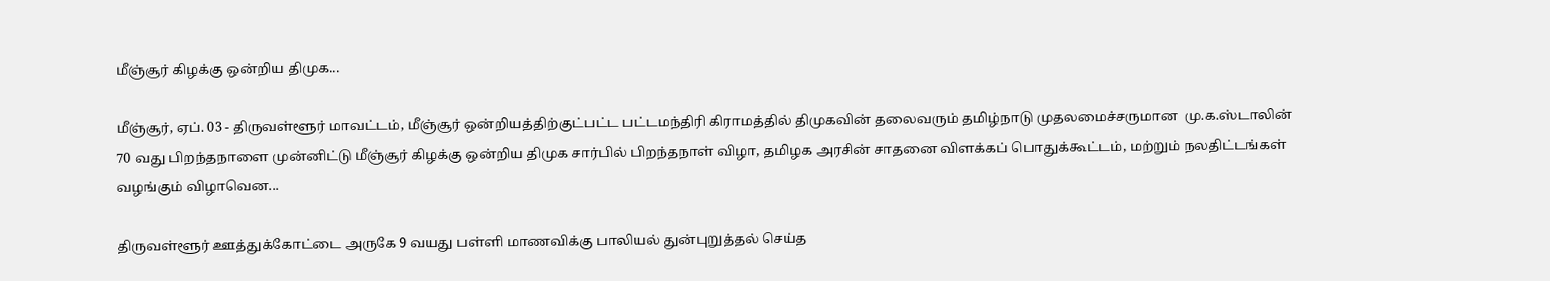மீஞ்சூர் கிழக்கு ஒன்றிய திமுக...

மீஞ்சூர், ஏப். 03 - திருவள்ளூர் மாவட்டம், மீஞ்சூர் ஒன்றியத்திற்குட்பட்ட பட்டமந்திரி கிராமத்தில் திமுகவின் தலைவரும் தமிழ்நாடு முதலமைச்சருமான  மு.க.ஸ்டாலின் 70 வது பிறந்தநாளை முன்னிட்டு மீஞ்சூர் கிழக்கு ஒன்றிய திமுக சார்பில் பிறந்தநாள் விழா, தமிழக அரசின் சாதனை விளக்கப் பொதுக்கூட்டம், மற்றும் நலதிட்டங்கள் வழங்கும் விழாவென...

திருவள்ளூர் ஊத்துக்கோட்டை அருகே 9 வயது பள்ளி மாணவிக்கு பாலியல் துன்புறுத்தல் செய்த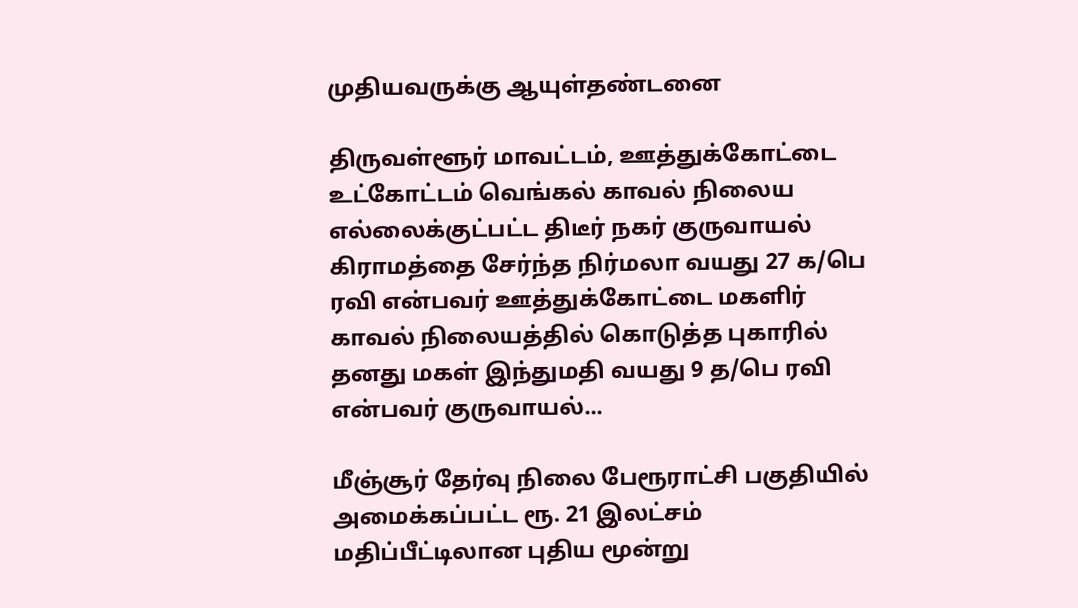முதியவருக்கு ஆயுள்தண்டனை

திருவள்ளூர் மாவட்டம், ஊத்துக்கோட்டை உட்கோட்டம் வெங்கல் காவல் நிலைய எல்லைக்குட்பட்ட திடீர் நகர் குருவாயல் கிராமத்தை சேர்ந்த நிர்மலா வயது 27 க/பெ ரவி என்பவர் ஊத்துக்கோட்டை மகளிர் காவல் நிலையத்தில் கொடுத்த புகாரில் தனது மகள் இந்துமதி வயது 9 த/பெ ரவி என்பவர் குருவாயல்...

மீஞ்சூர் தேர்வு நிலை பேரூராட்சி பகுதியில் அமைக்கப்பட்ட ரூ. 21 இலட்சம் மதிப்பீட்டிலான புதிய மூன்று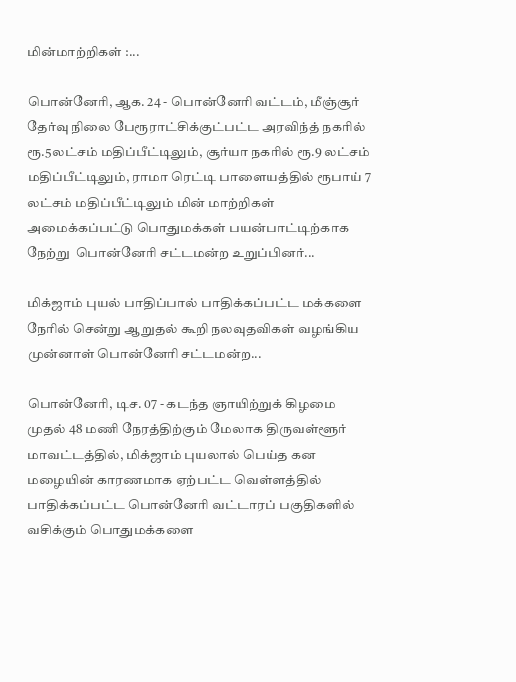மின்மாற்றிகள் :...

பொன்னேரி, ஆக. 24 - பொன்னேரி வட்டம், மீஞ்சூர் தேர்வு நிலை பேரூராட்சிக்குட்பட்ட அரவிந்த் நகரில் ரூ.5லட்சம் மதிப்பீட்டிலும், சூர்யா நகரில் ரூ.9 லட்சம் மதிப்பீட்டிலும், ராமா ரெட்டி பாளையத்தில் ரூபாய் 7 லட்சம் மதிப்பீட்டிலும் மின் மாற்றிகள் அமைக்கப்பட்டு பொதுமக்கள் பயன்பாட்டிற்காக நேற்று  பொன்னேரி சட்டமன்ற உறுப்பினர்...

மிக்ஜாம் புயல் பாதிப்பால் பாதிக்கப்பட்ட மக்களை நேரில் சென்று ஆறுதல் கூறி நலவுதவிகள் வழங்கிய முன்னாள் பொன்னேரி சட்டமன்ற...

பொன்னேரி, டிச. 07 - கடந்த ஞாயிற்றுக் கிழமை முதல் 48 மணி நேரத்திற்கும் மேலாக திருவள்ளூர் மாவட்டத்தில், மிக்ஜாம் புயலால் பெய்த கன மழையின் காரணமாக ஏற்பட்ட வெள்ளத்தில் பாதிக்கப்பட்ட பொன்னேரி வட்டாரப் பகுதிகளில் வசிக்கும் பொதுமக்களை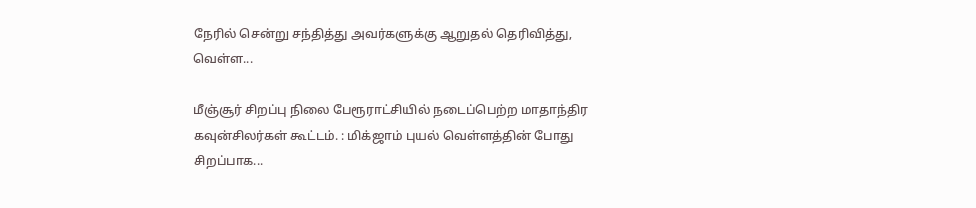நேரில் சென்று சந்தித்து அவர்களுக்கு ஆறுதல் தெரிவித்து, வெள்ள...

மீஞ்சூர் சிறப்பு நிலை பேரூராட்சியில் நடைப்பெற்ற மாதாந்திர கவுன்சிலர்கள் கூட்டம். : மிக்ஜாம் புயல் வெள்ளத்தின் போது சிறப்பாக...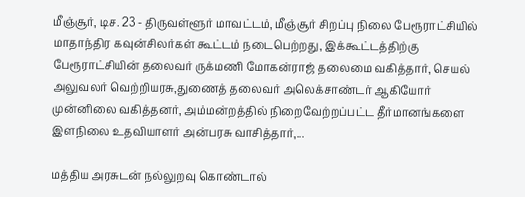மீஞ்சூர், டிச. 23 - திருவள்ளூர் மாவட்டம், மீஞ்சூர் சிறப்பு நிலை பேரூராட்சியில் மாதாந்திர கவுன்சிலர்கள் கூட்டம் நடைபெற்றது, இக்கூட்டத்திற்கு பேரூராட்சியின் தலைவர் ருக்மணி மோகன்ராஜ் தலைமை வகித்தார், செயல் அலுவலர் வெற்றியரசு,துணைத் தலைவர் அலெக்சாண்டர் ஆகியோர் முன்னிலை வகித்தனர், அம்மன்றத்தில் நிறைவேற்றப்பட்ட தீர்மானங்களை இளநிலை உதவியாளர் அன்பரசு வாசித்தார்,...

மத்திய அரசுடன் நல்லுறவு கொண்டால்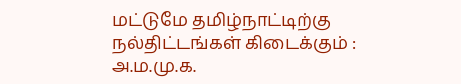மட்டுமே தமிழ்நாட்டிற்கு நல்திட்டங்கள் கிடைக்கும் : அ.ம.மு.க.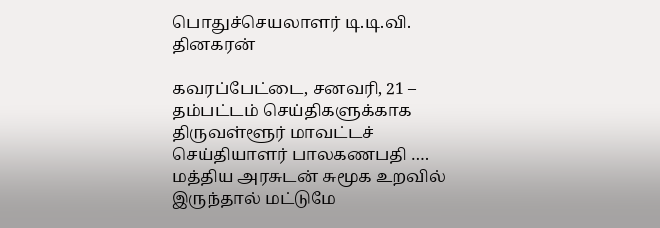பொதுச்செயலாளர் டி.டி.வி. தினகரன்

கவரப்பேட்டை, சனவரி, 21 – தம்பட்டம் செய்திகளுக்காக திருவள்ளூர் மாவட்டச் செய்தியாளர் பாலகணபதி …. மத்திய அரசுடன் சுமூக உறவில் இருந்தால் மட்டுமே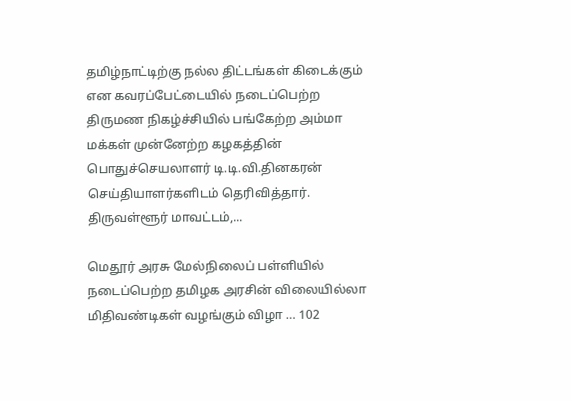தமிழ்நாட்டிற்கு நல்ல திட்டங்கள் கிடைக்கும் என கவரப்பேட்டையில் நடைப்பெற்ற திருமண நிகழ்ச்சியில் பங்கேற்ற அம்மா மக்கள் முன்னேற்ற கழகத்தின் பொதுச்செயலாளர் டி.டி.வி.தினகரன் செய்தியாளர்களிடம் தெரிவித்தார். திருவள்ளூர் மாவட்டம்,...

மெதூர் அரசு மேல்நிலைப் பள்ளியில் நடைப்பெற்ற தமிழக அரசின் விலையில்லா மிதிவண்டிகள் வழங்கும் விழா … 102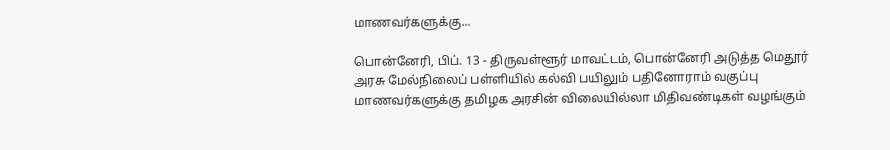மாணவர்களுக்கு...

பொன்னேரி, பிப். 13 - திருவள்ளூர் மாவட்டம், பொன்னேரி அடுத்த மெதூர் அரசு மேல்நிலைப் பள்ளியில் கல்வி பயிலும் பதினோராம் வகுப்பு மாணவர்களுக்கு தமிழக அரசின் விலையில்லா மிதிவண்டிகள் வழங்கும்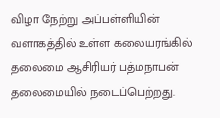விழா நேற்று அப்பள்ளியின் வளாகத்தில் உள்ள கலையரங்கில் தலைமை ஆசிரியர் பத்மநாபன் தலைமையில் நடைப்பெற்றது.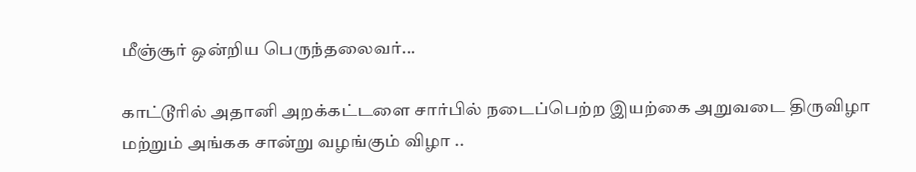மீஞ்சூர் ஒன்றிய பெருந்தலைவர்...

காட்டூரில் அதானி அறக்கட்டளை சார்பில் நடைப்பெற்ற இயற்கை அறுவடை திருவிழா மற்றும் அங்கக சான்று வழங்கும் விழா ..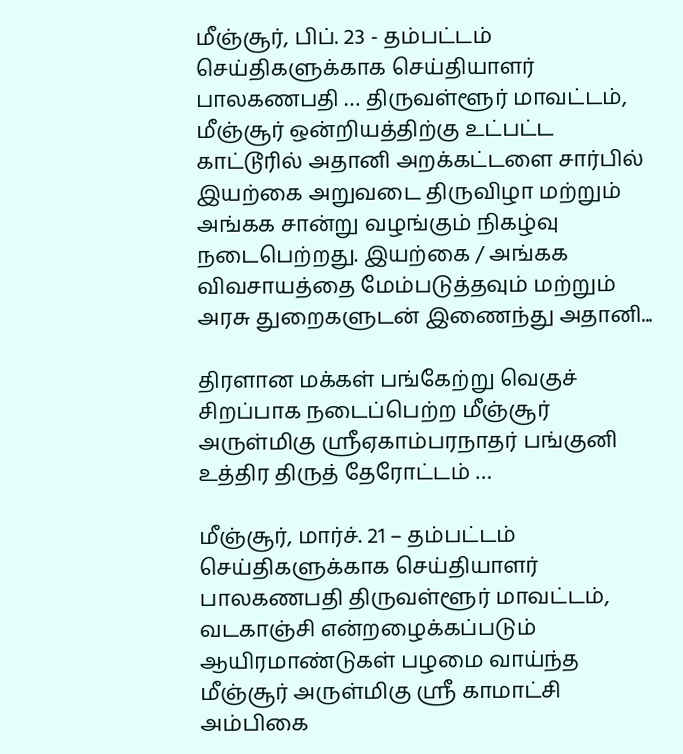மீஞ்சூர், பிப். 23 - தம்பட்டம் செய்திகளுக்காக செய்தியாளர் பாலகணபதி … திருவள்ளூர் மாவட்டம், மீஞ்சூர் ஒன்றியத்திற்கு உட்பட்ட காட்டூரில் அதானி அறக்கட்டளை சார்பில் இயற்கை அறுவடை திருவிழா மற்றும் அங்கக சான்று வழங்கும் நிகழ்வு நடைபெற்றது. இயற்கை / அங்கக விவசாயத்தை மேம்படுத்தவும் மற்றும் அரசு துறைகளுடன் இணைந்து அதானி...

திரளான மக்கள் பங்கேற்று வெகுச் சிறப்பாக நடைப்பெற்ற மீஞ்சூர் அருள்மிகு ஸ்ரீஏகாம்பரநாதர் பங்குனி உத்திர திருத் தேரோட்டம் …

மீஞ்சூர், மார்ச். 21 – தம்பட்டம் செய்திகளுக்காக செய்தியாளர் பாலகணபதி திருவள்ளூர் மாவட்டம், வடகாஞ்சி என்றழைக்கப்படும் ஆயிரமாண்டுகள் பழமை வாய்ந்த மீஞ்சூர் அருள்மிகு ஸ்ரீ காமாட்சி அம்பிகை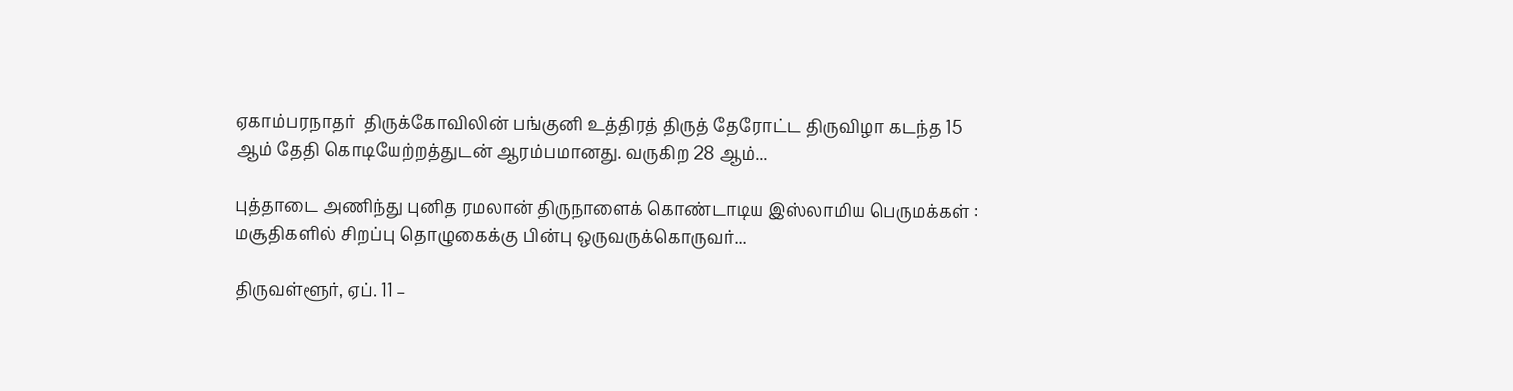ஏகாம்பரநாதர்  திருக்கோவிலின் பங்குனி உத்திரத் திருத் தேரோட்ட திருவிழா கடந்த 15 ஆம் தேதி கொடியேற்றத்துடன் ஆரம்பமானது. வருகிற 28 ஆம்...

புத்தாடை அணிந்து புனித ரமலான் திருநாளைக் கொண்டாடிய இஸ்லாமிய பெருமக்கள் : மசூதிகளில் சிறப்பு தொழுகைக்கு பின்பு ஒருவருக்கொருவர்...

திருவள்ளூர், ஏப். 11 –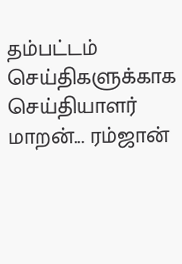தம்பட்டம் செய்திகளுக்காக செய்தியாளர் மாறன்... ரம்ஜான்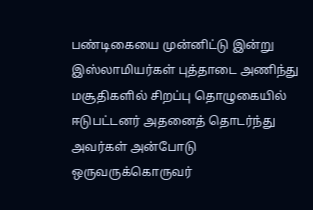பண்டிகையை முன்னிட்டு இன்று இஸ்லாமியர்கள் புத்தாடை அணிந்து மசூதிகளில் சிறப்பு தொழுகையில் ஈடுபட்டனர் அதனைத் தொடர்ந்து  அவர்கள் அன்போடு ஒருவருக்கொருவர்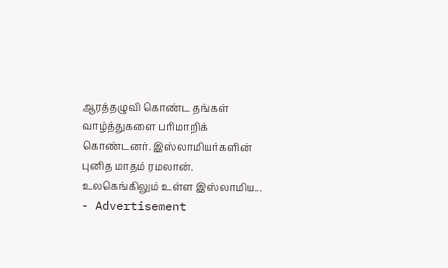ஆரத்தழுவி கொண்ட தங்கள் வாழ்த்துகளை பரிமாறிக் கொண்டனர். இஸ்லாமியர்களின் புனித மாதம் ரமலான். உலகெங்கிலும் உள்ள இஸ்லாமிய...
- Advertisement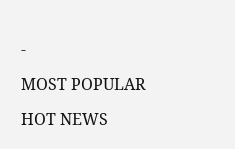-

MOST POPULAR

HOT NEWS